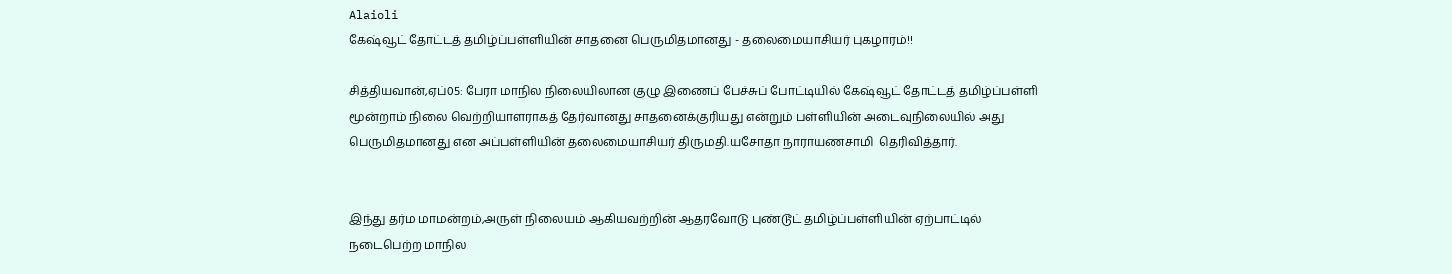Alaioli
கேஷ்வூட் தோட்டத் தமிழ்ப்பள்ளியின் சாதனை பெருமிதமானது - தலைமையாசியர் புகழாரம்!!

சித்தியவான்,ஏப்05: பேரா மாநில நிலையிலான குழு இணைப் பேச்சுப் போட்டியில் கேஷ்வூட் தோட்டத் தமிழ்ப்பள்ளி மூன்றாம் நிலை வெற்றியாளராகத் தேர்வானது சாதனைக்குரியது என்றும் பள்ளியின் அடைவுநிலையில் அது பெருமிதமானது என அப்பள்ளியின் தலைமையாசியர் திருமதி.யசோதா நாராயணசாமி  தெரிவித்தார்.


இந்து தர்ம மாமன்றம்,அருள் நிலையம் ஆகியவற்றின் ஆதரவோடு புண்டூட் தமிழ்ப்பள்ளியின் ஏற்பாட்டில் நடைபெற்ற மாநில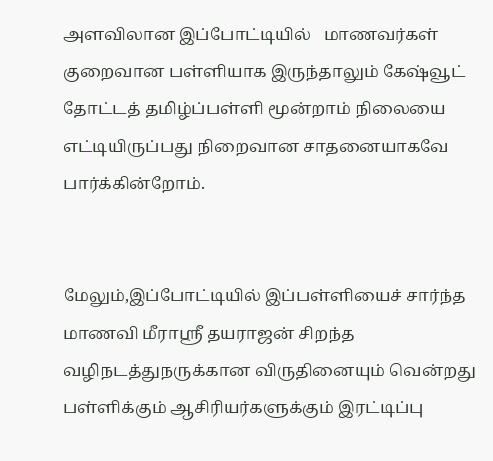அளவிலான இப்போட்டியில்   மாணவர்கள் குறைவான பள்ளியாக இருந்தாலும் கேஷ்வூட் தோட்டத் தமிழ்ப்பள்ளி மூன்றாம் நிலையை எட்டியிருப்பது நிறைவான சாதனையாகவே பார்க்கின்றோம்.


மேலும்,இப்போட்டியில் இப்பள்ளியைச் சார்ந்த மாணவி மீராஸ்ரீ தயராஜன் சிறந்த வழிநடத்துநருக்கான விருதினையும் வென்றது பள்ளிக்கும் ஆசிரியர்களுக்கும் இரட்டிப்பு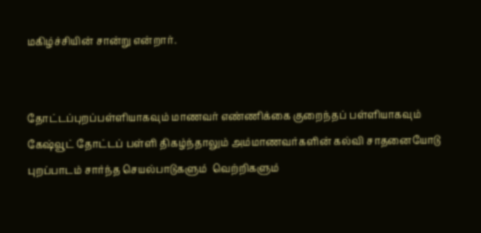மகிழ்ச்சியின் சான்று என்றார்.


தோட்டப்புறப்பள்ளியாகவும் மாணவர் எண்ணிக்கை குறைந்தப் பள்ளியாகவும் கேஷ்வூட் தோட்டப் பள்ளி திகழ்ந்தாலும் அம்மாணவர்களின் கல்வி சாதனையோடு புறப்பாடம் சார்ந்த செயல்பாடுகளும்  வெற்றிகளும்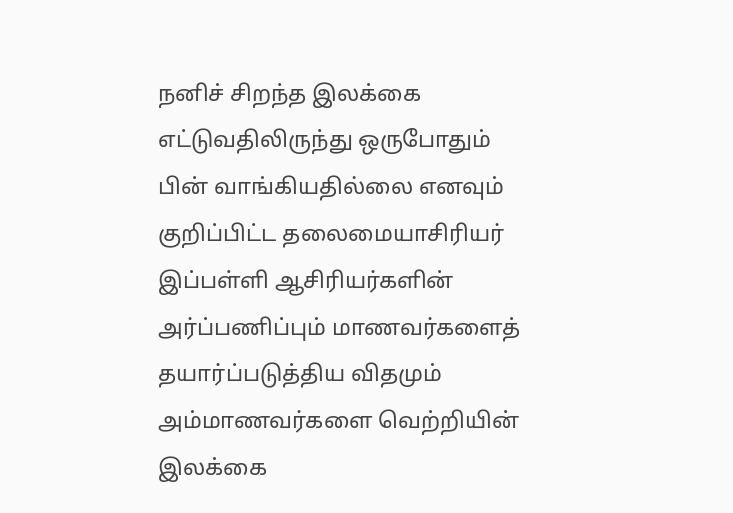நனிச் சிறந்த இலக்கை எட்டுவதிலிருந்து ஒருபோதும் பின் வாங்கியதில்லை எனவும் குறிப்பிட்ட தலைமையாசிரியர் இப்பள்ளி ஆசிரியர்களின் அர்ப்பணிப்பும் மாணவர்களைத் தயார்ப்படுத்திய விதமும் அம்மாணவர்களை வெற்றியின் இலக்கை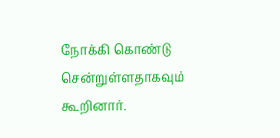நோக்கி கொண்டு சென்றுள்ளதாகவும் கூறினார்.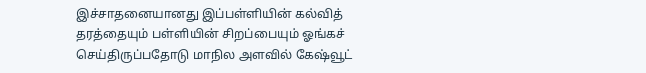இச்சாதனையானது இப்பள்ளியின் கல்வித் தரத்தையும் பள்ளியின் சிறப்பையும் ஓங்கச் செய்திருப்பதோடு மாநில அளவில் கேஷ்வூட்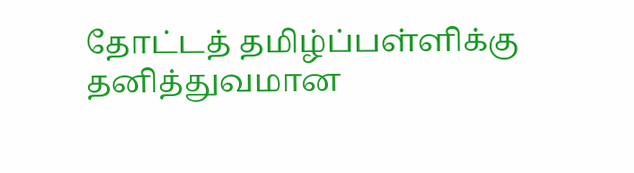தோட்டத் தமிழ்ப்பள்ளிக்கு தனித்துவமான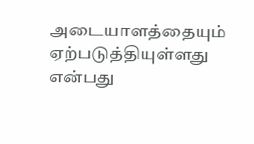அடையாளத்தையும் ஏற்படுத்தியுள்ளது என்பது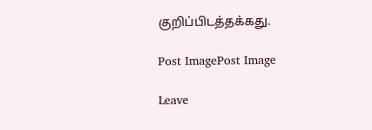குறிப்பிடத்தக்கது.

Post ImagePost Image

Leave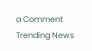a Comment
Trending News